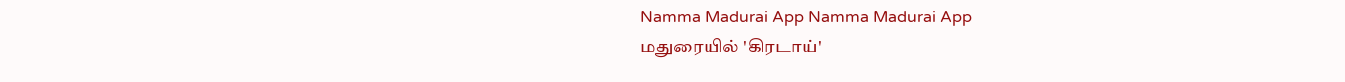Namma Madurai App Namma Madurai App
மதுரையில் 'கிரடாய்'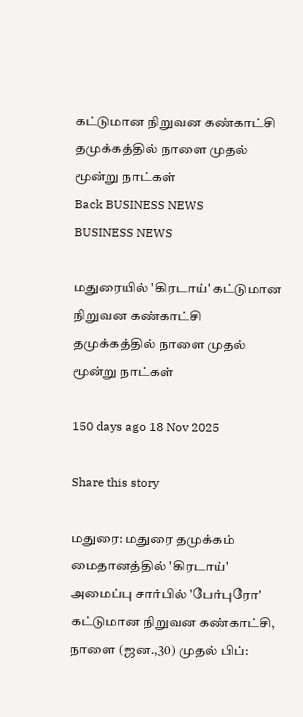கட்டுமான நிறுவன கண்காட்சி தமுக்கத்தில் நாளை முதல் மூன்று நாட்கள்
Back BUSINESS NEWS
BUSINESS NEWS

மதுரையில் 'கிரடாய்' கட்டுமான நிறுவன கண்காட்சி தமுக்கத்தில் நாளை முதல் மூன்று நாட்கள்

150 days ago 18 Nov 2025

Share this story

மதுரை: மதுரை தமுக்கம் மைதானத்தில் 'கிரடாய்' அமைப்பு சார்பில் 'பேர்புரோ' கட்டுமான நிறுவன கண்காட்சி, நாளை (ஜன.,30) முதல் பிப்: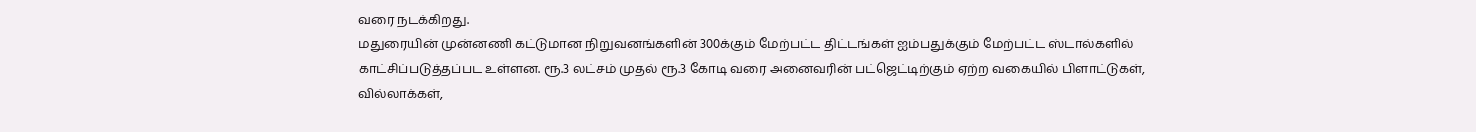வரை நடக்கிறது.
மதுரையின் முன்னணி கட்டுமான நிறுவனங்களின் 300க்கும் மேற்பட்ட திட்டங்கள் ஐம்பதுக்கும் மேற்பட்ட ஸ்டால்களில் காட்சிப்படுத்தப்பட உள்ளன. ரூ.3 லட்சம் முதல் ரூ.3 கோடி வரை அனைவரின் பட்ஜெட்டிற்கும் ஏற்ற வகையில் பிளாட்டுகள், வில்லாக்கள்,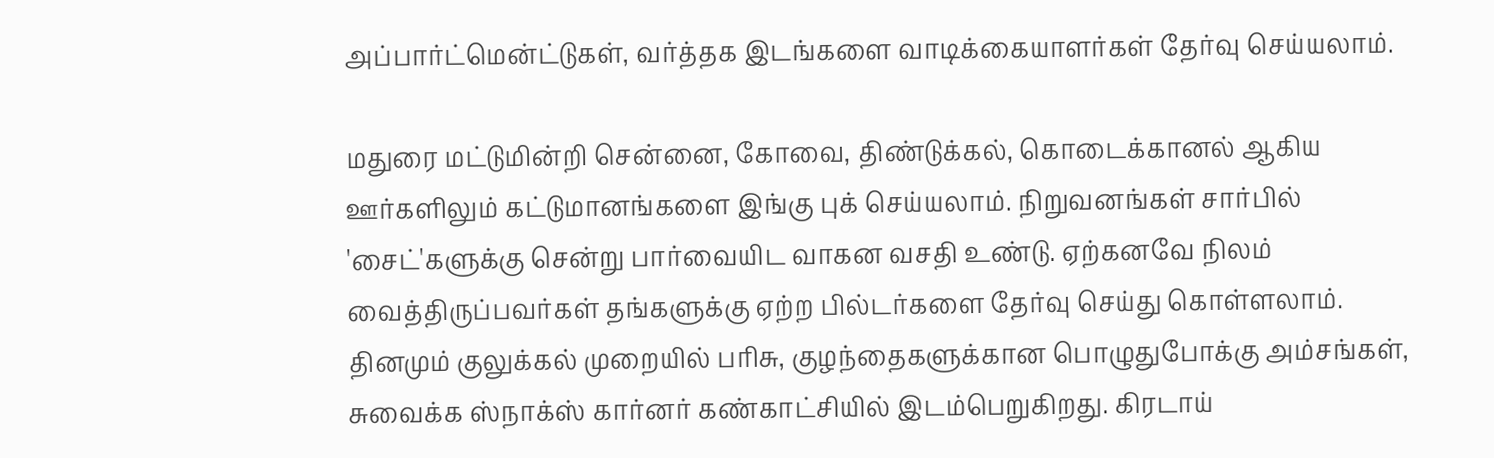அப்பார்ட்மென்ட்டுகள், வர்த்தக இடங்களை வாடிக்கையாளர்கள் தேர்வு செய்யலாம்.

மதுரை மட்டுமின்றி சென்னை, கோவை, திண்டுக்கல், கொடைக்கானல் ஆகிய ஊர்களிலும் கட்டுமானங்களை இங்கு புக் செய்யலாம். நிறுவனங்கள் சார்பில் 'சைட்'களுக்கு சென்று பார்வையிட வாகன வசதி உண்டு. ஏற்கனவே நிலம் வைத்திருப்பவர்கள் தங்களுக்கு ஏற்ற பில்டர்களை தேர்வு செய்து கொள்ளலாம். தினமும் குலுக்கல் முறையில் பரிசு, குழந்தைகளுக்கான பொழுதுபோக்கு அம்சங்கள், சுவைக்க ஸ்நாக்ஸ் கார்னர் கண்காட்சியில் இடம்பெறுகிறது. கிரடாய்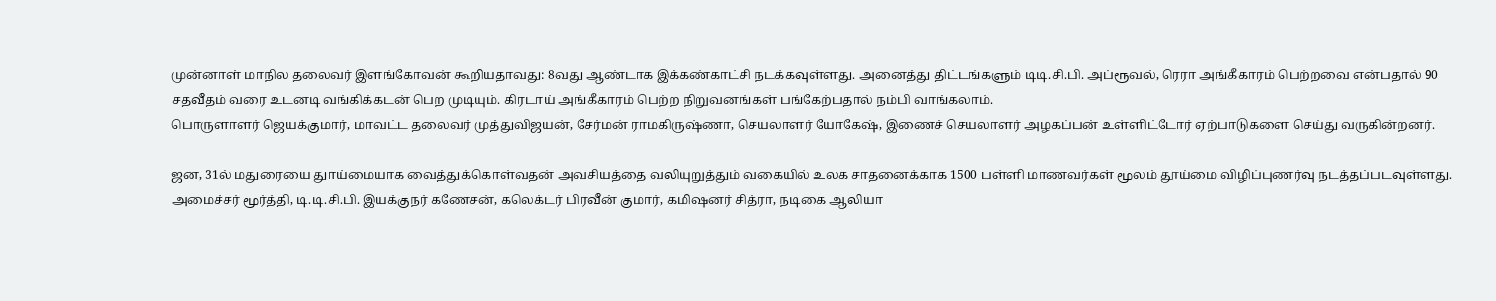முன்னாள் மாநில தலைவர் இளங்கோவன் கூறியதாவது: 8வது ஆண்டாக இக்கண்காட்சி நடக்கவுள்ளது. அனைத்து திட்டங்களும் டிடி.சி.பி. அப்ரூவல், ரெரா அங்கீகாரம் பெற்றவை என்பதால் 90 சதவீதம் வரை உடனடி வங்கிக்கடன் பெற முடியும். கிரடாய் அங்கீகாரம் பெற்ற நிறுவனங்கள் பங்கேற்பதால் நம்பி வாங்கலாம்.
பொருளாளர் ஜெயக்குமார், மாவட்ட தலைவர் முத்துவிஜயன், சேர்மன் ராமகிருஷ்ணா, செயலாளர் யோகேஷ், இணைச் செயலாளர் அழகப்பன் உள்ளிட்டோர் ஏற்பாடுகளை செய்து வருகின்றனர்.

ஜன, 31ல் மதுரையை துாய்மையாக வைத்துக்கொள்வதன் அவசியத்தை வலியுறுத்தும் வகையில் உலக சாதனைக்காக 1500 பள்ளி மாணவர்கள் மூலம் தூய்மை விழிப்புணர்வு நடத்தப்படவுள்ளது. அமைச்சர் மூர்த்தி, டி.டி.சி.பி. இயக்குநர் கணேசன், கலெக்டர் பிரவீன் குமார், கமிஷனர் சித்ரா, நடிகை ஆலியா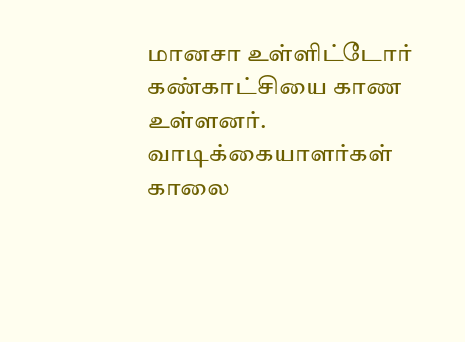மானசா உள்ளிட்டோர் கண்காட்சியை காண உள்ளனர். வாடிக்கையாளர்கள் காலை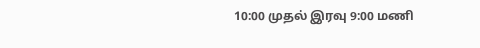10:00 முதல் இரவு 9:00 மணி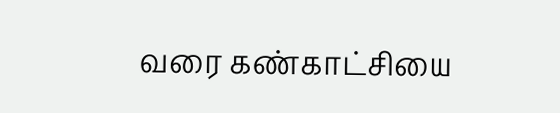வரை கண்காட்சியை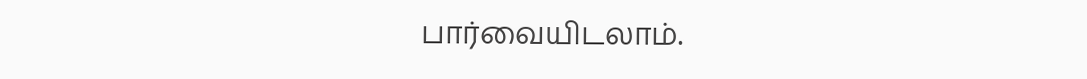பார்வையிடலாம்.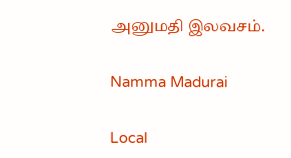அனுமதி இலவசம்.

Namma Madurai

Local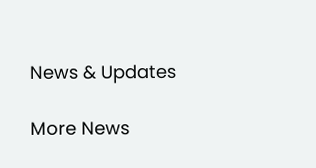News & Updates

More News